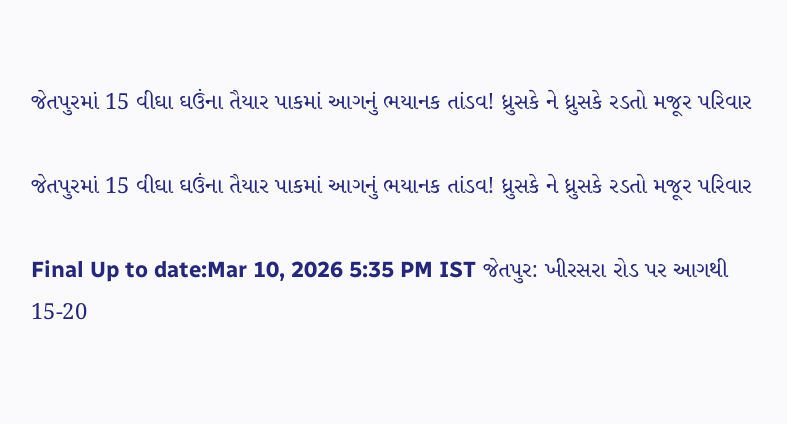જેતપુરમાં 15 વીઘા ઘઉંના તૈયાર પાકમાં આગનું ભયાનક તાંડવ! ધ્રુસકે ને ધ્રુસકે રડતો મજૂર પરિવાર

જેતપુરમાં 15 વીઘા ઘઉંના તૈયાર પાકમાં આગનું ભયાનક તાંડવ! ધ્રુસકે ને ધ્રુસકે રડતો મજૂર પરિવાર

Final Up to date:Mar 10, 2026 5:35 PM IST જેતપુર: ખીરસરા રોડ પર આગથી 15-20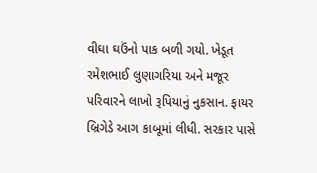વીઘા ઘઉંનો પાક બળી ગયો. ખેડૂત રમેશભાઈ લુણાગરિયા અને મજૂર પરિવારને લાખો રૂપિયાનું નુકસાન. ફાયર બ્રિગેડે આગ કાબૂમાં લીધી. સરકાર પાસે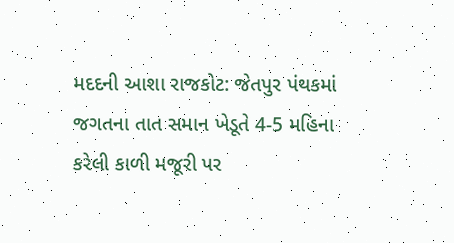મદદની આશા રાજકોટ: જેતપુર પંથકમાં જગતના તાત સમાન ખેડૂતે 4-5 મહિના કરેલી કાળી મજૂરી પર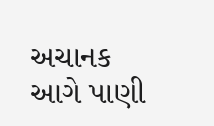અચાનક આગે પાણી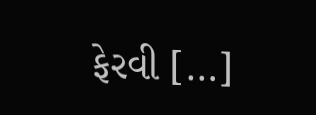ફેરવી […]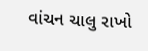વાંચન ચાલુ રાખો